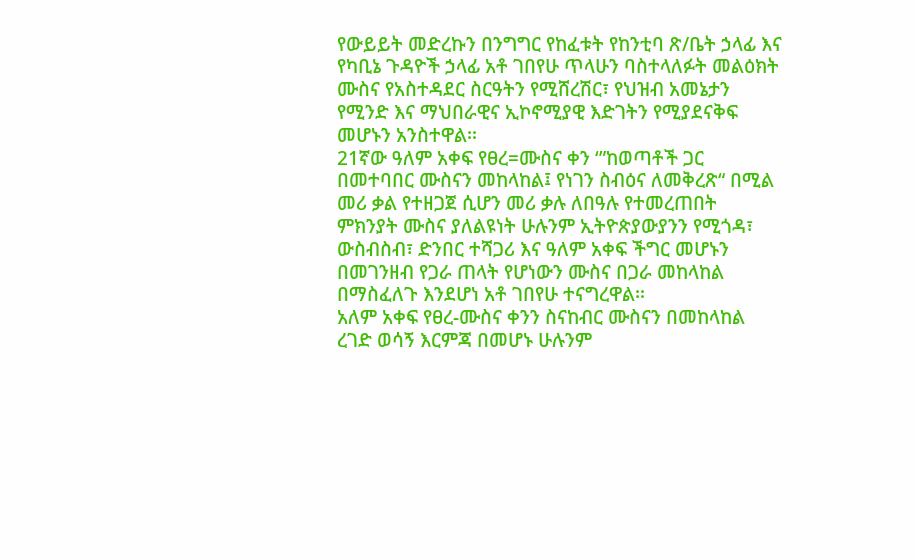የውይይት መድረኩን በንግግር የከፈቱት የከንቲባ ጽ/ቤት ኃላፊ እና የካቢኔ ጉዳዮች ኃላፊ አቶ ገበየሁ ጥላሁን ባስተላለፉት መልዕክት ሙስና የአስተዳደር ስርዓትን የሚሸረሽር፣ የህዝብ አመኔታን የሚንድ እና ማህበራዊና ኢኮኖሚያዊ እድገትን የሚያደናቅፍ መሆኑን አንስተዋል፡፡
21ኛው ዓለም አቀፍ የፀረ=ሙስና ቀን ‘”ከወጣቶች ጋር በመተባበር ሙስናን መከላከል፤ የነገን ስብዕና ለመቅረጽ“ በሚል መሪ ቃል የተዘጋጀ ሲሆን መሪ ቃሉ ለበዓሉ የተመረጠበት ምክንያት ሙስና ያለልዩነት ሁሉንም ኢትዮጵያውያንን የሚጎዳ፣ ውስብስብ፣ ድንበር ተሻጋሪ እና ዓለም አቀፍ ችግር መሆኑን በመገንዘብ የጋራ ጠላት የሆነውን ሙስና በጋራ መከላከል በማስፈለጉ እንደሆነ አቶ ገበየሁ ተናግረዋል፡፡
አለም አቀፍ የፀረ-ሙስና ቀንን ስናከብር ሙስናን በመከላከል ረገድ ወሳኝ እርምጃ በመሆኑ ሁሉንም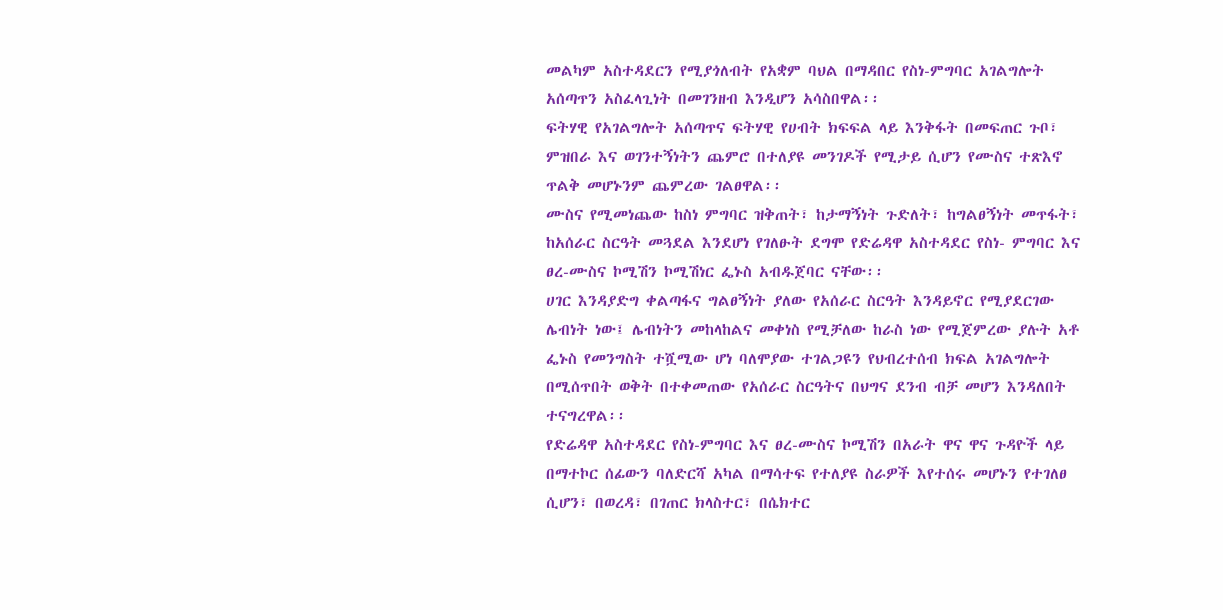መልካም አስተዳደርን የሚያጎለብት የአቋም ባህል በማዳበር የስነ-ምግባር አገልግሎት አሰጣጥን አስፈላጊነት በመገንዘብ እንዲሆን አሳስበዋል፡፡
ፍትሃዊ የአገልግሎት አሰጣጥና ፍትሃዊ የሀብት ክፍፍል ላይ እንቅፋት በመፍጠር ጉቦ፣ ምዝበራ እና ወገንተኝነትን ጨምሮ በተለያዩ መንገዶች የሚታይ ሲሆን የሙስና ተጽእኖ ጥልቅ መሆኑንም ጨምረው ገልፀዋል፡፡
ሙስና የሚመነጨው ከስነ ምግባር ዝቅጠት፣ ከታማኝነት ጉድለት፣ ከግልፀኝነት መጥፋት፣ ከአሰራር ስርዓት መጓደል እንደሆነ የገለፁት ደግሞ የድሬዳዋ አስተዳደር የስነ- ምግባር እና ፀረ-ሙስና ኮሚሽን ኮሚሽነር ፌኑስ አብዱጀባር ናቸው፡፡
ሀገር እንዳያድግ ቀልጣፋና ግልፀኝነት ያለው የአሰራር ስርዓት እንዳይኖር የሚያደርገው ሌብነት ነው፤ ሌብነትን መከላከልና መቀነስ የሚቻለው ከራስ ነው የሚጀምረው ያሉት አቶ ፌኑስ የመንግስት ተሿሚው ሆነ ባለሞያው ተገልጋዩን የህብረተሰብ ክፍል አገልግሎት በሚሰጥበት ወቅት በተቀመጠው የአሰራር ስርዓትና በህግና ደንብ ብቻ መሆን እንዳለበት ተናግረዋል፡፡
የድሬዳዋ አስተዳደር የስነ-ምግባር እና ፀረ-ሙስና ኮሚሽን በአራት ዋና ዋና ጉዳዮች ላይ በማተኮር ሰፊውን ባለድርሻ አካል በማሳተፍ የተለያዩ ስራዎች እየተሰሩ መሆኑን የተገለፀ ሲሆን፣ በወረዳ፣ በገጠር ክላስተር፣ በሴክተር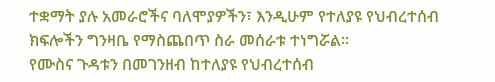ተቋማት ያሉ አመራሮችና ባለሞያዎችን፣ እንዲሁም የተለያዩ የህብረተሰብ ክፍሎችን ግንዛቤ የማስጨበጥ ስራ መሰራቱ ተነግሯል፡፡
የሙስና ጉዳቱን በመገንዘብ ከተለያዩ የህብረተሰብ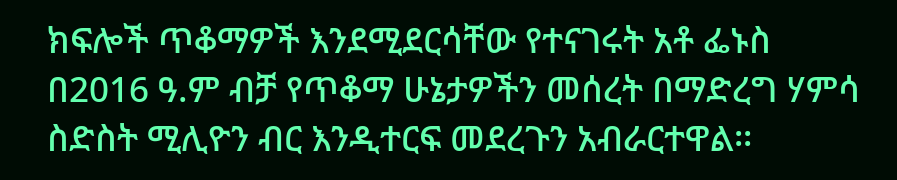ክፍሎች ጥቆማዎች እንደሚደርሳቸው የተናገሩት አቶ ፌኑስ በ2016 ዓ.ም ብቻ የጥቆማ ሁኔታዎችን መሰረት በማድረግ ሃምሳ ስድስት ሚሊዮን ብር እንዲተርፍ መደረጉን አብራርተዋል፡፡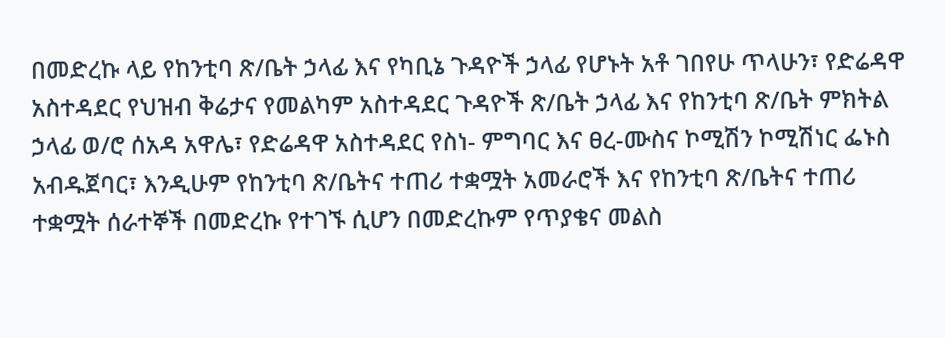በመድረኩ ላይ የከንቲባ ጽ/ቤት ኃላፊ እና የካቢኔ ጉዳዮች ኃላፊ የሆኑት አቶ ገበየሁ ጥላሁን፣ የድሬዳዋ አስተዳደር የህዝብ ቅሬታና የመልካም አስተዳደር ጉዳዮች ጽ/ቤት ኃላፊ እና የከንቲባ ጽ/ቤት ምክትል ኃላፊ ወ/ሮ ሰአዳ አዋሌ፣ የድሬዳዋ አስተዳደር የስነ- ምግባር እና ፀረ-ሙስና ኮሚሽን ኮሚሽነር ፌኑስ አብዱጀባር፣ እንዲሁም የከንቲባ ጽ/ቤትና ተጠሪ ተቋሟት አመራሮች እና የከንቲባ ጽ/ቤትና ተጠሪ ተቋሟት ሰራተኞች በመድረኩ የተገኙ ሲሆን በመድረኩም የጥያቄና መልስ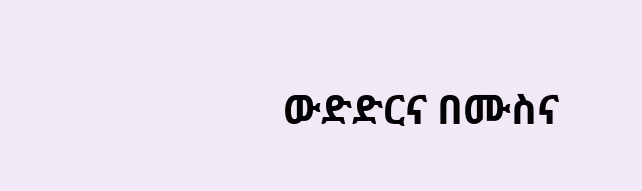ውድድርና በሙስና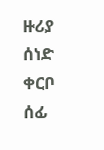ዙሪያ ሰነድ ቀርቦ ሰፊ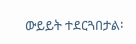ውይይት ተደርጓበታል፡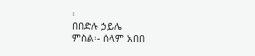፡
በበድሉ ኃይሌ
ምስል፡- ሰላም አበበ